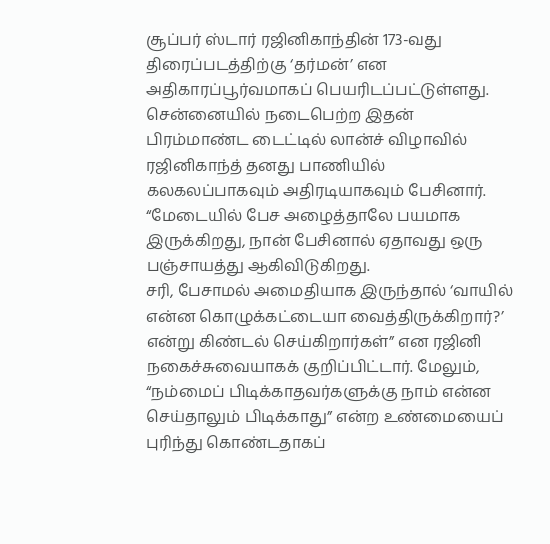சூப்பர் ஸ்டார் ரஜினிகாந்தின் 173-வது திரைப்படத்திற்கு ‘தர்மன்’ என அதிகாரப்பூர்வமாகப் பெயரிடப்பட்டுள்ளது.
சென்னையில் நடைபெற்ற இதன் பிரம்மாண்ட டைட்டில் லான்ச் விழாவில் ரஜினிகாந்த் தனது பாணியில் கலகலப்பாகவும் அதிரடியாகவும் பேசினார். “மேடையில் பேச அழைத்தாலே பயமாக இருக்கிறது, நான் பேசினால் ஏதாவது ஒரு பஞ்சாயத்து ஆகிவிடுகிறது.
சரி, பேசாமல் அமைதியாக இருந்தால் ‘வாயில் என்ன கொழுக்கட்டையா வைத்திருக்கிறார்?’ என்று கிண்டல் செய்கிறார்கள்” என ரஜினி நகைச்சுவையாகக் குறிப்பிட்டார். மேலும், “நம்மைப் பிடிக்காதவர்களுக்கு நாம் என்ன செய்தாலும் பிடிக்காது” என்ற உண்மையைப் புரிந்து கொண்டதாகப்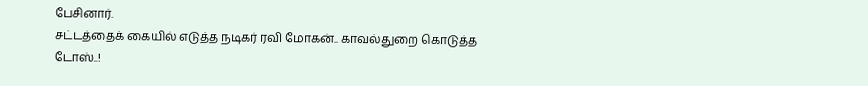பேசினார்.
சட்டத்தைக் கையில் எடுத்த நடிகர் ரவி மோகன்.. காவல்துறை கொடுத்த டோஸ்..!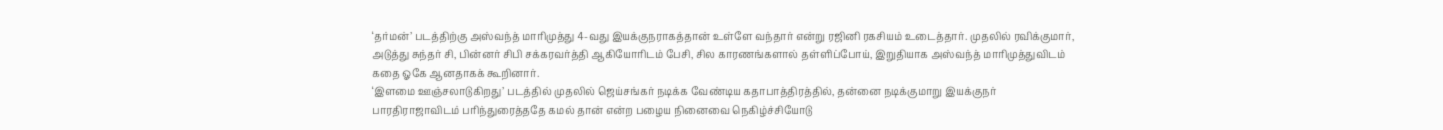‘தர்மன்’ படத்திற்கு அஸ்வந்த் மாரிமுத்து 4-வது இயக்குநராகத்தான் உள்ளே வந்தார் என்று ரஜினி ரகசியம் உடைத்தார். முதலில் ரவிக்குமார், அடுத்து சுந்தர் சி, பின்னர் சிபி சக்கரவர்த்தி ஆகியோரிடம் பேசி, சில காரணங்களால் தள்ளிப்போய், இறுதியாக அஸ்வந்த் மாரிமுத்துவிடம் கதை ஓகே ஆனதாகக் கூறினார்.
‘இளமை ஊஞ்சலாடுகிறது’ படத்தில் முதலில் ஜெய்சங்கர் நடிக்க வேண்டிய கதாபாத்திரத்தில், தன்னை நடிக்குமாறு இயக்குநர் பாரதிராஜாவிடம் பரிந்துரைத்ததே கமல் தான் என்ற பழைய நினைவை நெகிழ்ச்சியோடு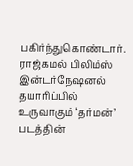பகிர்ந்துகொண்டார். ராஜ்கமல் பிலிம்ஸ் இன்டர்நேஷனல் தயாரிப்பில் உருவாகும் ‘தர்மன்’ படத்தின்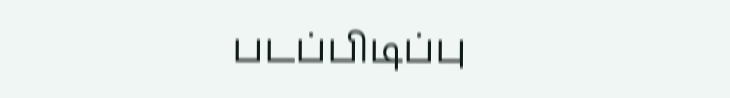படப்பிடிப்பு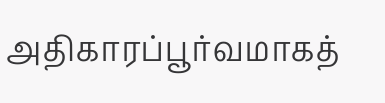அதிகாரப்பூர்வமாகத்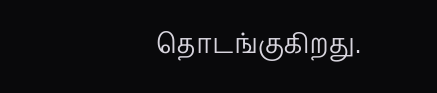தொடங்குகிறது.